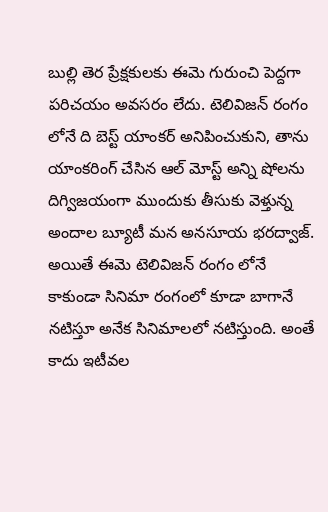బుల్లి తెర ప్రేక్షకులకు ఈమె గురుంచి పెద్దగా పరిచయం అవసరం లేదు. టెలివిజన్ రంగం లోనే ది బెస్ట్ యాంకర్ అనిపించుకుని, తాను యాంకరింగ్ చేసిన ఆల్ మోస్ట్ అన్ని షోలను దిగ్విజయంగా ముందుకు తీసుకు వెళ్తున్న అందాల బ్యూటీ మన అనసూయ భరద్వాజ్. అయితే ఈమె టెలివిజన్ రంగం లోనే కాకుండా సినిమా రంగంలో కూడా బాగానే నటిస్తూ అనేక సినిమాలలో నటిస్తుంది. అంతే కాదు ఇటీవల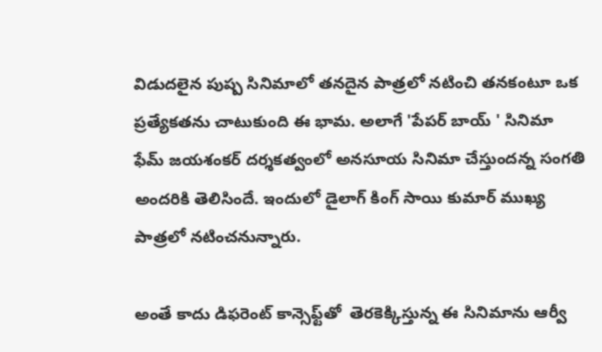విడుదలైన పుష్ప సినిమాలో తనదైన పాత్రలో నటించి తనకంటూ ఒక ప్రత్యేకతను చాటుకుంది ఈ భామ. అలాగే 'పేపర్ బాయ్ ' సినిమా ఫేమ్‌ జయశంకర్‌ దర్శకత్వంలో అనసూయ సినిమా చేస్తుందన్న సంగతి అందరికి తెలిసిందే. ఇందులో డైలాగ్ కింగ్ సాయి కుమార్‌ ముఖ్య పాత్రలో నటించనున్నారు.

అంతే కాదు డిఫరెంట్‌ కాన్సెఫ్ట్‌తో  తెరకెక్కిస్తున్న ఈ సినిమాను ఆర్వీ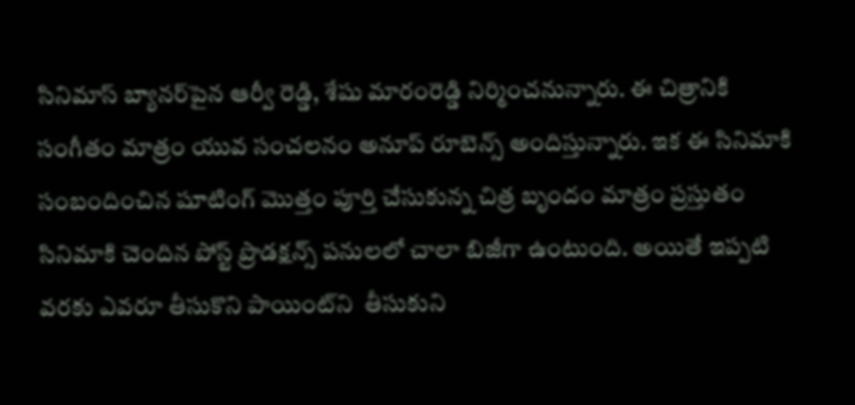సినిమాస్‌ బ్యానర్‌పైన ఆర్వీ రెడ్డి, శేషు మారంరెడ్డి నిర్మించనున్నారు. ఈ చిత్రానికి సంగీతం మాత్రం యువ సంచలనం అనూప్ రూబెన్స్ అందిస్తున్నారు. ఇక ఈ సినిమాకి సంబందించిన షూటింగ్‌ మొత్తం పూర్తి చేసుకున్న చిత్ర బృందం మాత్రం ప్రస్తుతం సినిమాకి చెందిన పోస్ట్‌ ప్రొడక్షన్స్‌ పనులలో చాలా బిజీగా ఉంటుంది. అయితే ఇప్పటి వరకు ఎవరూ తీసుకొని పాయింట్‌ని  తీసుకుని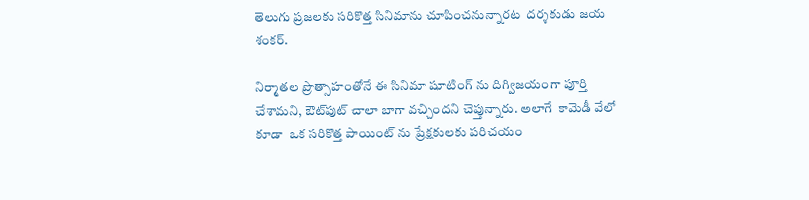తెలుగు ప్రజలకు సరికొత్త సినిమాను చూపించనున్నారట  దర్శకుడు జయ శంకర్‌.

నిర్మాతల ప్రొత్సాహంతోనే ఈ సినిమా షూటింగ్‌ ను దిగ్విజయంగా పూర్తి చేశామని, ఔట్‌పుట్‌ చాలా బాగా వచ్చిందని చెప్తున్నారు. అలాగే  కామెడీ వేలో కూడా  ఒక సరికొత్త పాయింట్ ను ప్రేక్షకులకు పరిచయం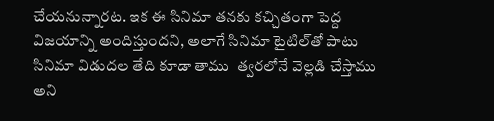చేయనున్నారట. ఇక ఈ సినిమా తనకు కచ్చితంగా పెద్ద విజయాన్ని అందిస్తుందని, అలాగే సినిమా టైటిల్‌తో పాటు సినిమా విడుదల తేది కూడా తాము  త్వరలోనే వెల్లడి చేస్తాము అని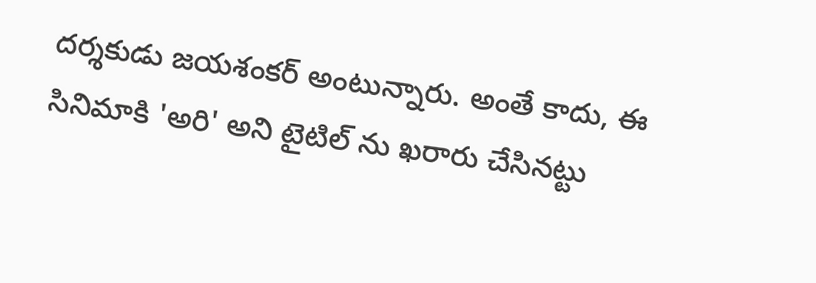దర్శకుడు జయశంకర్‌ అంటున్నారు. అంతే కాదు, ఈ సినిమాకి 'అరి' అని టైటిల్‌ ను ఖరారు చేసినట్టు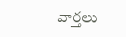వార్తలు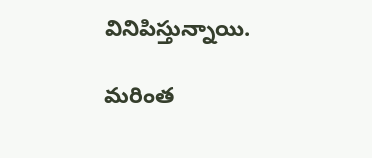వినిపిస్తున్నాయి.

మరింత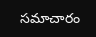సమాచారం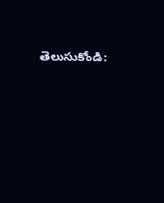తెలుసుకోండి: